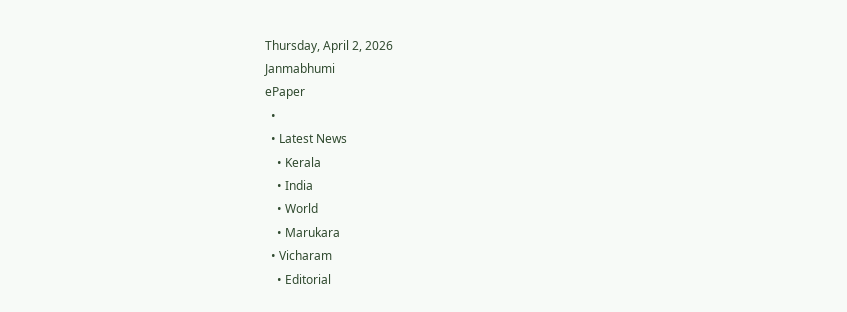Thursday, April 2, 2026
Janmabhumi
ePaper
  •
  • Latest News
    • Kerala
    • India
    • World
    • Marukara
  • Vicharam
    • Editorial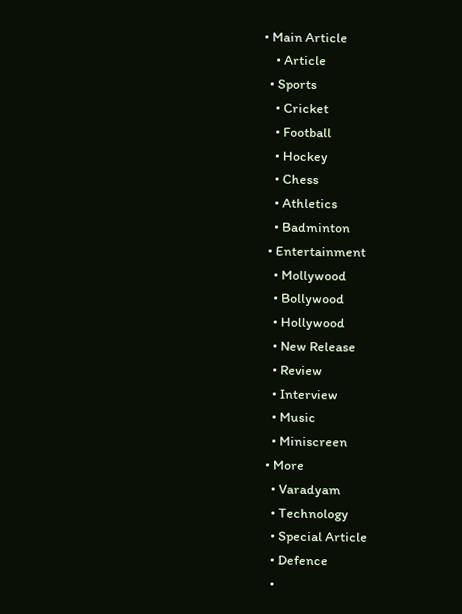• Main Article
    • Article
  • Sports
    • Cricket
    • Football
    • Hockey
    • Chess
    • Athletics
    • Badminton
  • Entertainment
    • Mollywood
    • Bollywood
    • Hollywood
    • New Release
    • Review
    • Interview
    • Music
    • Miniscreen
  • More
    • Varadyam
    • Technology
    • Special Article
    • Defence
    •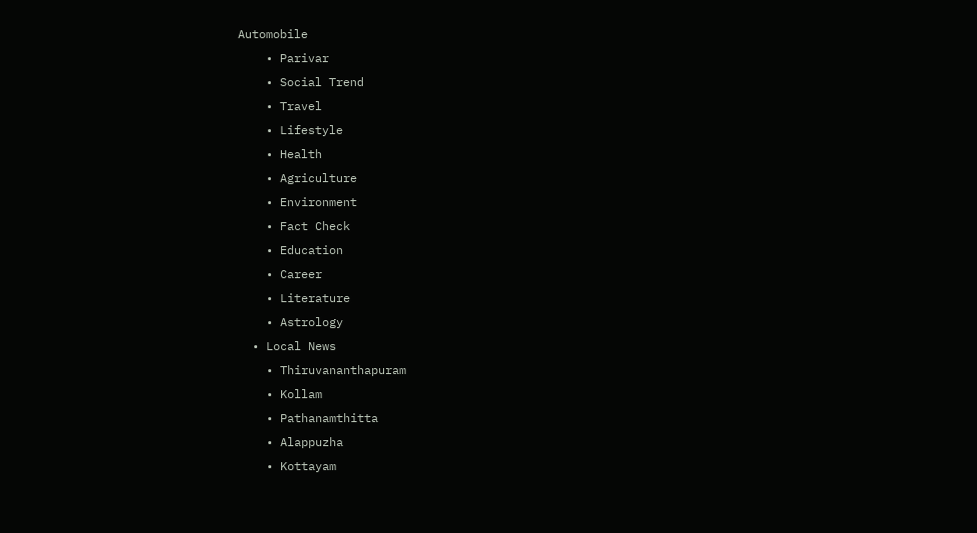Automobile
    • Parivar
    • Social Trend
    • Travel
    • Lifestyle
    • Health
    • Agriculture
    • Environment
    • Fact Check
    • Education
    • Career
    • Literature
    • Astrology
  • Local News
    • Thiruvananthapuram
    • Kollam
    • Pathanamthitta
    • Alappuzha
    • Kottayam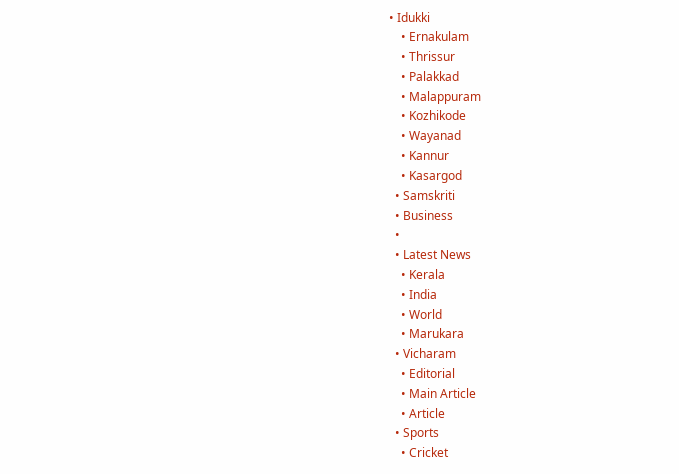• Idukki
    • Ernakulam
    • Thrissur
    • Palakkad
    • Malappuram
    • Kozhikode
    • Wayanad
    • Kannur
    • Kasargod
  • Samskriti
  • Business
  •
  • Latest News
    • Kerala
    • India
    • World
    • Marukara
  • Vicharam
    • Editorial
    • Main Article
    • Article
  • Sports
    • Cricket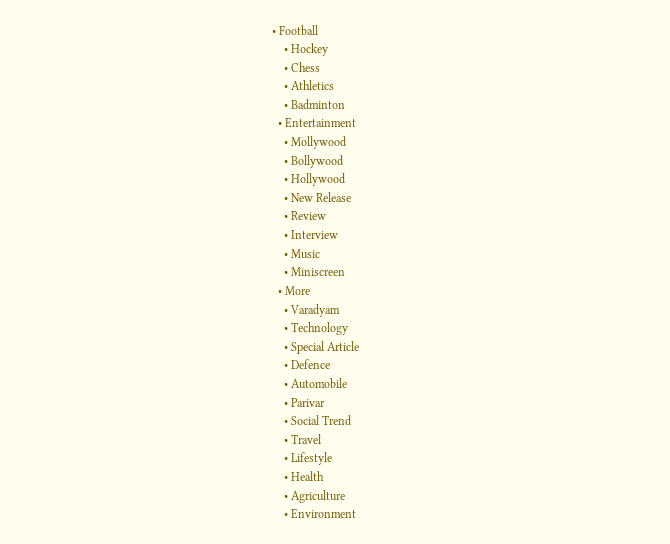• Football
    • Hockey
    • Chess
    • Athletics
    • Badminton
  • Entertainment
    • Mollywood
    • Bollywood
    • Hollywood
    • New Release
    • Review
    • Interview
    • Music
    • Miniscreen
  • More
    • Varadyam
    • Technology
    • Special Article
    • Defence
    • Automobile
    • Parivar
    • Social Trend
    • Travel
    • Lifestyle
    • Health
    • Agriculture
    • Environment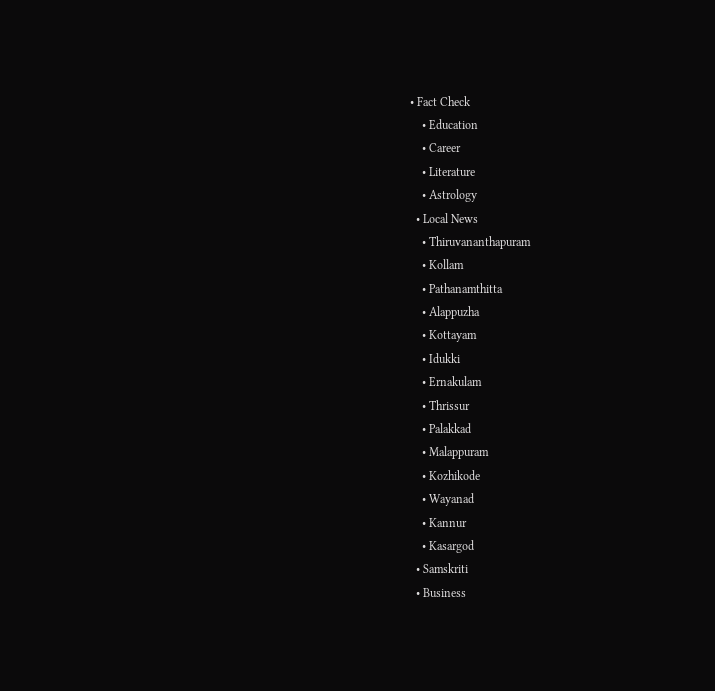• Fact Check
    • Education
    • Career
    • Literature
    • Astrology
  • Local News
    • Thiruvananthapuram
    • Kollam
    • Pathanamthitta
    • Alappuzha
    • Kottayam
    • Idukki
    • Ernakulam
    • Thrissur
    • Palakkad
    • Malappuram
    • Kozhikode
    • Wayanad
    • Kannur
    • Kasargod
  • Samskriti
  • Business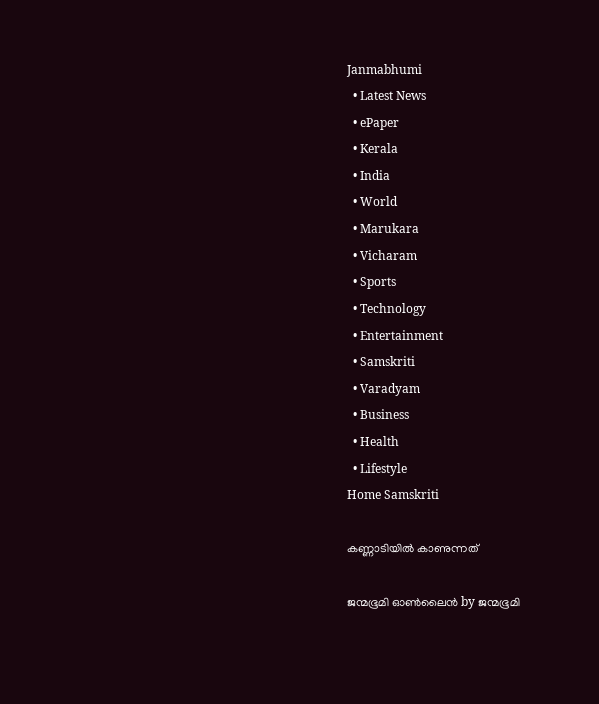Janmabhumi
  • Latest News
  • ePaper
  • Kerala
  • India
  • World
  • Marukara
  • Vicharam
  • Sports
  • Technology
  • Entertainment
  • Samskriti
  • Varadyam
  • Business
  • Health
  • Lifestyle
Home Samskriti

കണ്ണാടിയില്‍ കാണുന്നത്

ജന്മഭൂമി ഓണ്‍ലൈന്‍ by ജന്മഭൂമി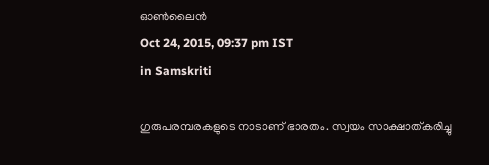ഓണ്‍ലൈന്‍
Oct 24, 2015, 09:37 pm IST
in Samskriti

ഗുരുപരമ്പരകളുടെ നാടാണ് ഭാരതം. സ്വയം സാക്ഷാത്കരിച്ചു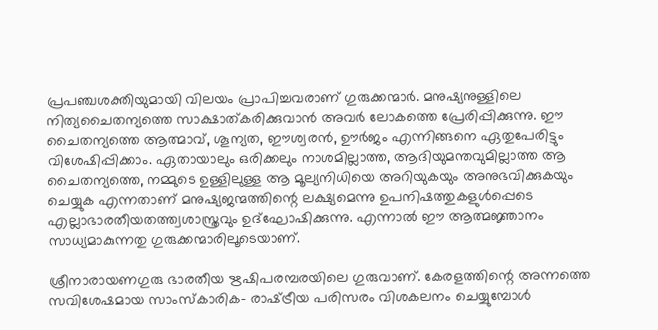പ്രപഞ്ചശക്തിയുമായി വിലയം പ്രാപിച്ചവരാണ് ഗുരുക്കന്മാര്‍. മനുഷ്യനുള്ളിലെ നിത്യചൈതന്യത്തെ സാക്ഷാത്കരിക്കുവാന്‍ അവര്‍ ലോകത്തെ പ്രേരിപ്പിക്കുന്നു. ഈ ചൈതന്യത്തെ ആത്മാവ്, ശൂന്യത, ഈശ്വരന്‍, ഊര്‍ജം എന്നിങ്ങനെ ഏതുപേരിട്ടും വിശേഷിപ്പിക്കാം. ഏതായാലും ഒരിക്കലും നാശമില്ലാത്ത, ആദിയുമന്തവുമില്ലാത്ത ആ ചൈതന്യത്തെ, നമ്മുടെ ഉള്ളിലുള്ള ആ മൂല്യനിധിയെ അറിയുകയും അനുഭവിക്കുകയും ചെയ്യുക എന്നതാണ് മനുഷ്യജന്മത്തിന്റെ ലക്ഷ്യമെന്നു ഉപനിഷത്തുകളുള്‍പ്പെടെ എല്ലാഭാരതീയതത്ത്വശാസ്ത്രവും ഉദ്‌ഘോഷിക്കുന്നു. എന്നാല്‍ ഈ ആത്മജ്ഞാനം സാധ്യമാകുന്നതു ഗുരുക്കന്മാരിലൂടെയാണ്.

ശ്രീനാരായണഗുരു ഭാരതീയ ഋഷിപരമ്പരയിലെ ഗുരുവാണ്. കേരളത്തിന്റെ അന്നത്തെ സവിശേഷമായ സാംസ്‌കാരിക- രാഷ്‌ട്രീയ പരിസരം വിശകലനം ചെയ്യുമ്പോള്‍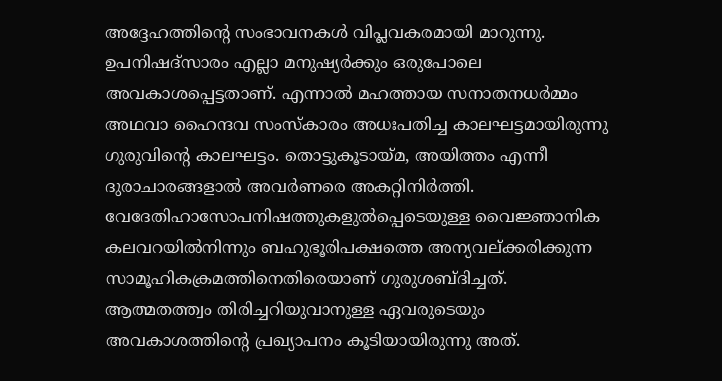അദ്ദേഹത്തിന്റെ സംഭാവനകള്‍ വിപ്ലവകരമായി മാറുന്നു. ഉപനിഷദ്‌സാരം എല്ലാ മനുഷ്യര്‍ക്കും ഒരുപോലെ അവകാശപ്പെട്ടതാണ്. എന്നാല്‍ മഹത്തായ സനാതനധര്‍മ്മം അഥവാ ഹൈന്ദവ സംസ്‌കാരം അധഃപതിച്ച കാലഘട്ടമായിരുന്നു ഗുരുവിന്റെ കാലഘട്ടം. തൊട്ടുകൂടായ്‌മ, അയിത്തം എന്നീ ദുരാചാരങ്ങളാല്‍ അവര്‍ണരെ അകറ്റിനിര്‍ത്തി. വേദേതിഹാസോപനിഷത്തുകളുല്‍പ്പെടെയുള്ള വൈജ്ഞാനിക കലവറയില്‍നിന്നും ബഹുഭൂരിപക്ഷത്തെ അന്യവല്ക്കരിക്കുന്ന സാമൂഹികക്രമത്തിനെതിരെയാണ് ഗുരുശബ്ദിച്ചത്. ആത്മതത്ത്വം തിരിച്ചറിയുവാനുള്ള ഏവരുടെയും അവകാശത്തിന്റെ പ്രഖ്യാപനം കൂടിയായിരുന്നു അത്.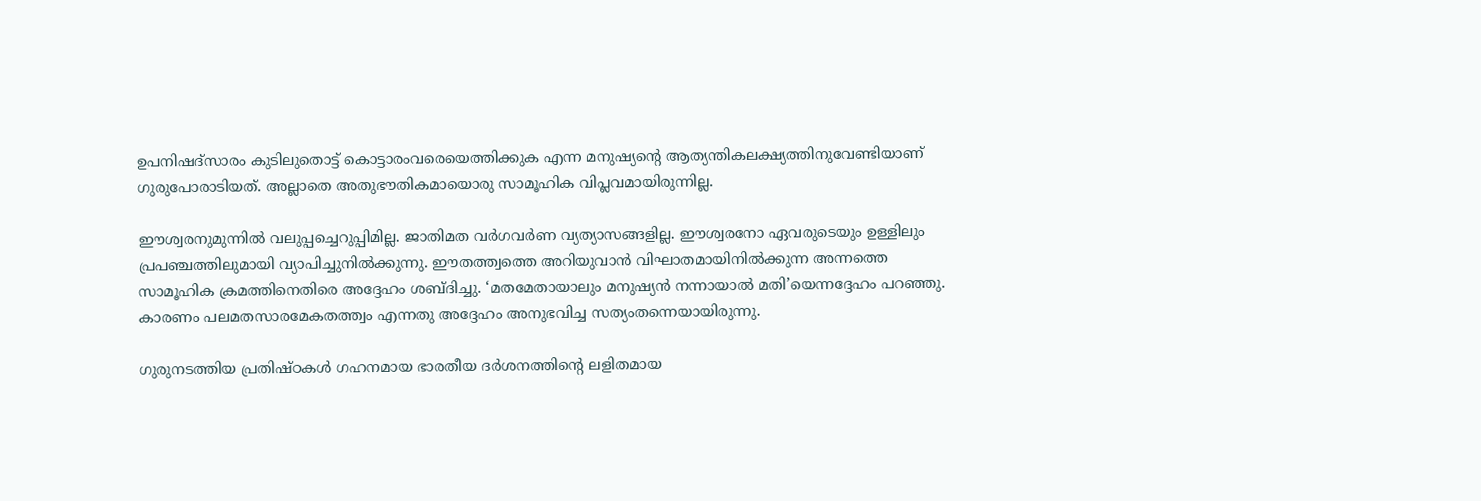ഉപനിഷദ്‌സാരം കുടിലുതൊട്ട് കൊട്ടാരംവരെയെത്തിക്കുക എന്ന മനുഷ്യന്റെ ആത്യന്തികലക്ഷ്യത്തിനുവേണ്ടിയാണ് ഗുരുപോരാടിയത്. അല്ലാതെ അതുഭൗതികമായൊരു സാമൂഹിക വിപ്ലവമായിരുന്നില്ല.

ഈശ്വരനുമുന്നില്‍ വലുപ്പച്ചെറുപ്പിമില്ല. ജാതിമത വര്‍ഗവര്‍ണ വ്യത്യാസങ്ങളില്ല. ഈശ്വരനോ ഏവരുടെയും ഉള്ളിലും പ്രപഞ്ചത്തിലുമായി വ്യാപിച്ചുനില്‍ക്കുന്നു. ഈതത്ത്വത്തെ അറിയുവാന്‍ വിഘാതമായിനില്‍ക്കുന്ന അന്നത്തെ സാമൂഹിക ക്രമത്തിനെതിരെ അദ്ദേഹം ശബ്ദിച്ചു. ‘മതമേതായാലും മനുഷ്യന്‍ നന്നായാല്‍ മതി’യെന്നദ്ദേഹം പറഞ്ഞു. കാരണം പലമതസാരമേകതത്ത്വം എന്നതു അദ്ദേഹം അനുഭവിച്ച സത്യംതന്നെയായിരുന്നു.

ഗുരുനടത്തിയ പ്രതിഷ്ഠകള്‍ ഗഹനമായ ഭാരതീയ ദര്‍ശനത്തിന്റെ ലളിതമായ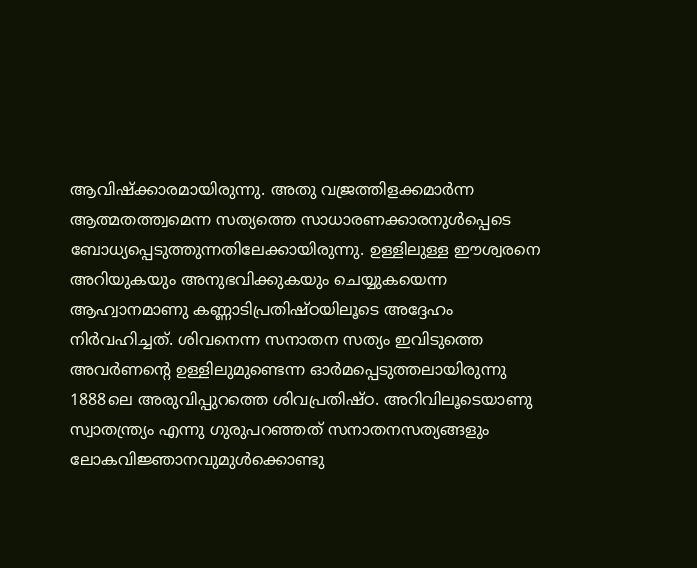ആവിഷ്‌ക്കാരമായിരുന്നു. അതു വജ്രത്തിളക്കമാര്‍ന്ന ആത്മതത്ത്വമെന്ന സത്യത്തെ സാധാരണക്കാരനുള്‍പ്പെടെ ബോധ്യപ്പെടുത്തുന്നതിലേക്കായിരുന്നു. ഉള്ളിലുള്ള ഈശ്വരനെ അറിയുകയും അനുഭവിക്കുകയും ചെയ്യുകയെന്ന ആഹ്വാനമാണു കണ്ണാടിപ്രതിഷ്ഠയിലൂടെ അദ്ദേഹം നിര്‍വഹിച്ചത്. ശിവനെന്ന സനാതന സത്യം ഇവിടുത്തെ അവര്‍ണന്റെ ഉള്ളിലുമുണ്ടെന്ന ഓര്‍മപ്പെടുത്തലായിരുന്നു 1888ലെ അരുവിപ്പുറത്തെ ശിവപ്രതിഷ്ഠ. അറിവിലൂടെയാണു സ്വാതന്ത്ര്യം എന്നു ഗുരുപറഞ്ഞത് സനാതനസത്യങ്ങളും ലോകവിജ്ഞാനവുമുള്‍ക്കൊണ്ടു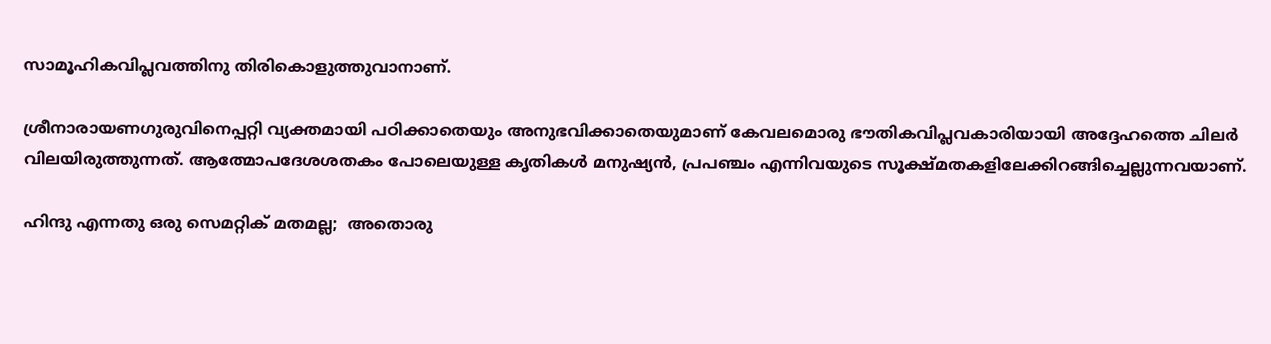സാമൂഹികവിപ്ലവത്തിനു തിരികൊളുത്തുവാനാണ്.

ശ്രീനാരായണഗുരുവിനെപ്പറ്റി വ്യക്തമായി പഠിക്കാതെയും അനുഭവിക്കാതെയുമാണ് കേവലമൊരു ഭൗതികവിപ്ലവകാരിയായി അദ്ദേഹത്തെ ചിലര്‍ വിലയിരുത്തുന്നത്. ആത്മോപദേശശതകം പോലെയുള്ള കൃതികള്‍ മനുഷ്യന്‍, പ്രപഞ്ചം എന്നിവയുടെ സൂക്ഷ്മതകളിലേക്കിറങ്ങിച്ചെല്ലുന്നവയാണ്.

ഹിന്ദു എന്നതു ഒരു സെമറ്റിക് മതമല്ല;  അതൊരു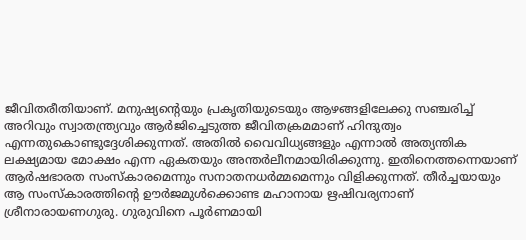ജീവിതരീതിയാണ്. മനുഷ്യന്റെയും പ്രകൃതിയുടെയും ആഴങ്ങളിലേക്കു സഞ്ചരിച്ച് അറിവും സ്വാതന്ത്ര്യവും ആര്‍ജിച്ചെടുത്ത ജീവിതക്രമമാണ് ഹിന്ദുത്വം എന്നതുകൊണ്ടുദ്ദേശിക്കുന്നത്. അതില്‍ വൈവിധ്യങ്ങളും എന്നാല്‍ അത്യന്തിക ലക്ഷ്യമായ മോക്ഷം എന്ന ഏകതയും അന്തര്‍ലീനമായിരിക്കുന്നു. ഇതിനെത്തന്നെയാണ് ആര്‍ഷഭാരത സംസ്‌കാരമെന്നും സനാതനധര്‍മ്മമെന്നും വിളിക്കുന്നത്. തീര്‍ച്ചയായും ആ സംസ്‌കാരത്തിന്റെ ഊര്‍ജമുള്‍ക്കൊണ്ട മഹാനായ ഋഷിവര്യനാണ് ശ്രീനാരായണഗുരു. ഗുരുവിനെ പൂര്‍ണമായി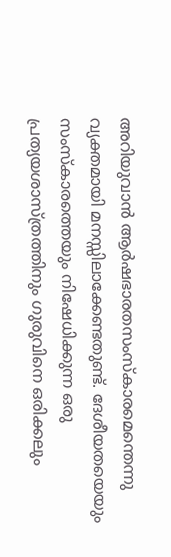അറിയുവാന്‍ ആര്‍ഷഭാരതസംസ്‌കാരമെന്തെന്നു വ്യക്തമായി മനസ്സിലാക്കേണ്ടതുണ്ട്. ദേശീയതയെയും സംസ്‌കാരത്തെയും നിഷേധിക്കുന്ന ഒരു പ്രത്യയശാസ്ത്രത്തിനും ഗുരുവിനെ ഒരിക്കലും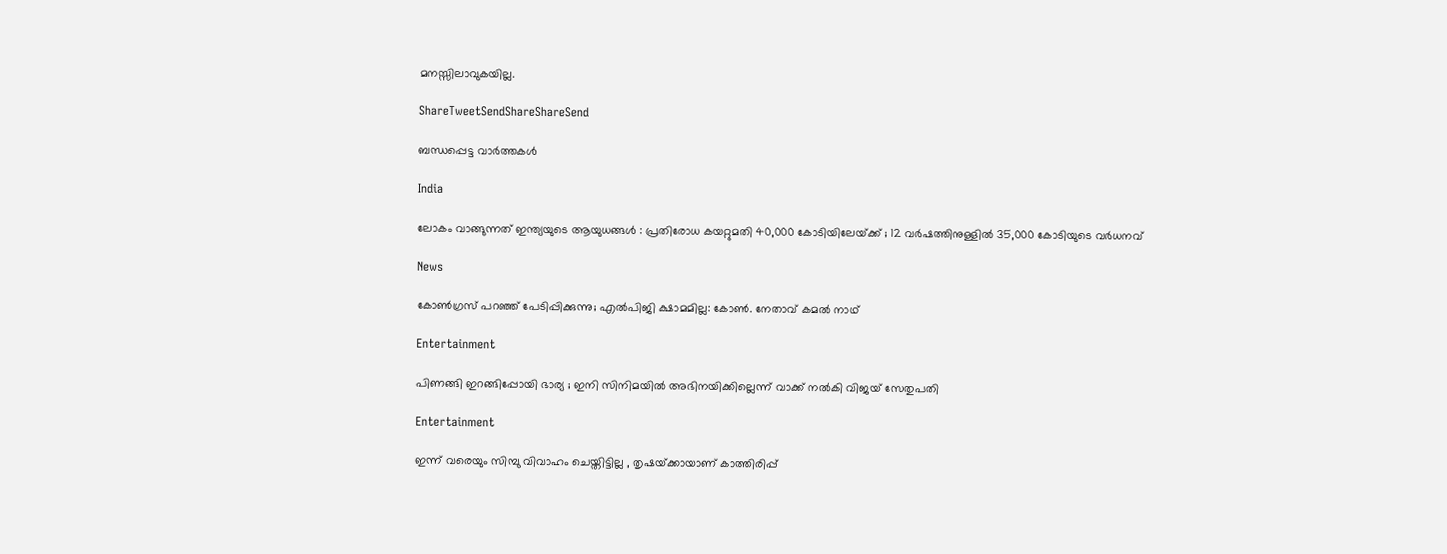മനസ്സിലാവുകയില്ല.

ShareTweetSendShareShareSend

ബന്ധപ്പെട്ട വാര്‍ത്തകള്‍

India

ലോകം വാങ്ങുന്നത് ഇന്ത്യയുടെ ആയുധങ്ങൾ : പ്രതിരോധ കയറ്റുമതി 40,000 കോടിയിലേയ്‌ക്ക് ; 12 വർഷത്തിനുള്ളിൽ 35,000 കോടിയുടെ വർധനവ്

News

കോൺഗ്രസ് പറഞ്ഞ് പേടിപ്പിക്കുന്നു; എൽപിജി ക്ഷാമമില്ല: കോൺ. നേതാവ് കമൽ നാഥ്

Entertainment

പിണങ്ങി ഇറങ്ങിപ്പോയി ഭാര്യ ; ഇനി സിനിമയിൽ അഭിനയിക്കില്ലെന്ന് വാക്ക് നൽകി വിജയ് സേതുപതി

Entertainment

ഇന്ന് വരെയും സിമ്പു വിവാഹം ചെയ്തിട്ടില്ല , തൃഷയ്‌ക്കായാണ് കാത്തിരിപ്പ്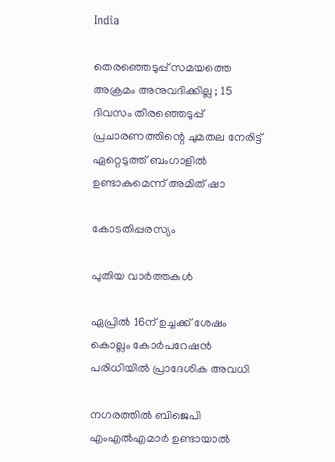India

തെരഞ്ഞെടുപ്പ് സമയത്തെ അക്രമം അനുവദിക്കില്ല ; 15 ദിവസം തിരഞ്ഞെടുപ്പ് പ്രചാരണത്തിന്റെ ചുമതല നേരിട്ട് ഏറ്റെടുത്ത് ബംഗാളിൽ ഉണ്ടാകുമെന്ന് അമിത് ഷാ

കോടതിപ്പരസ്യം

പുതിയ വാര്‍ത്തകള്‍

ഏപ്രില്‍ 16ന് ഉച്ചക്ക് ശേഷം കൊല്ലം കോര്‍പറേഷന്‍ പരിധിയില്‍ പ്രാദേശിക അവധി

നഗരത്തില്‍ ബിജെപി എംഎല്‍എമാര്‍ ഉണ്ടായാല്‍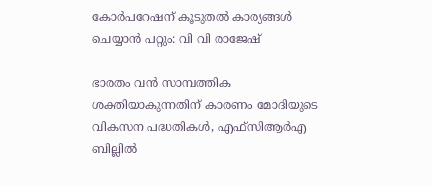കോര്‍പറേഷന് കൂടുതല്‍ കാര്യങ്ങള്‍ ചെയ്യാന്‍ പറ്റും: വി വി രാജേഷ്

ഭാരതം വന്‍ സാമ്പത്തിക ശക്തിയാകുന്നതിന് കാരണം മോദിയുടെ വികസന പദ്ധതികള്‍, എഫ്സിആര്‍എ ബില്ലില്‍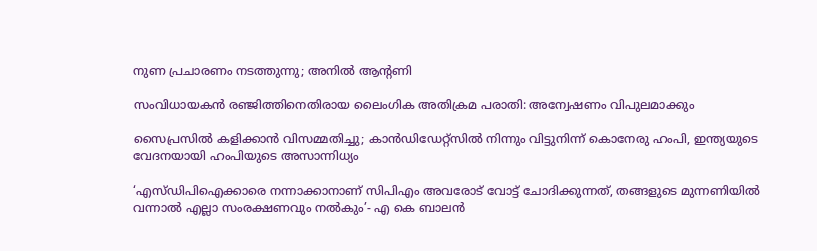നുണ പ്രചാരണം നടത്തുന്നു; അനില്‍ ആന്റണി

സംവിധായകന്‍ രഞ്ജിത്തിനെതിരായ ലൈംഗിക അതിക്രമ പരാതി: അന്വേഷണം വിപുലമാക്കും

സൈപ്രസില്‍ കളിക്കാന്‍ വിസമ്മതിച്ചു; കാന്‍ഡിഡേറ്റ്സില്‍‍ നിന്നും വിട്ടുനിന്ന് കൊനേരു ഹംപി, ഇന്ത്യയുടെ വേദനയായി ഹംപിയുടെ അസാന്നിധ്യം

‘എസ്ഡിപിഐക്കാരെ നന്നാക്കാനാണ് സിപിഎം അവരോട് വോട്ട് ചോദിക്കുന്നത്, തങ്ങളുടെ മുന്നണിയിൽ വന്നാൽ എല്ലാ സംരക്ഷണവും നൽകും’- എ കെ ബാലൻ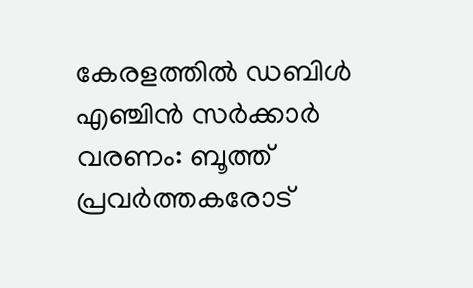കേരളത്തിൽ ഡബിൾ എഞ്ചിൻ സർക്കാർ വരണം: ബൂത്ത് പ്രവർത്തകരോട്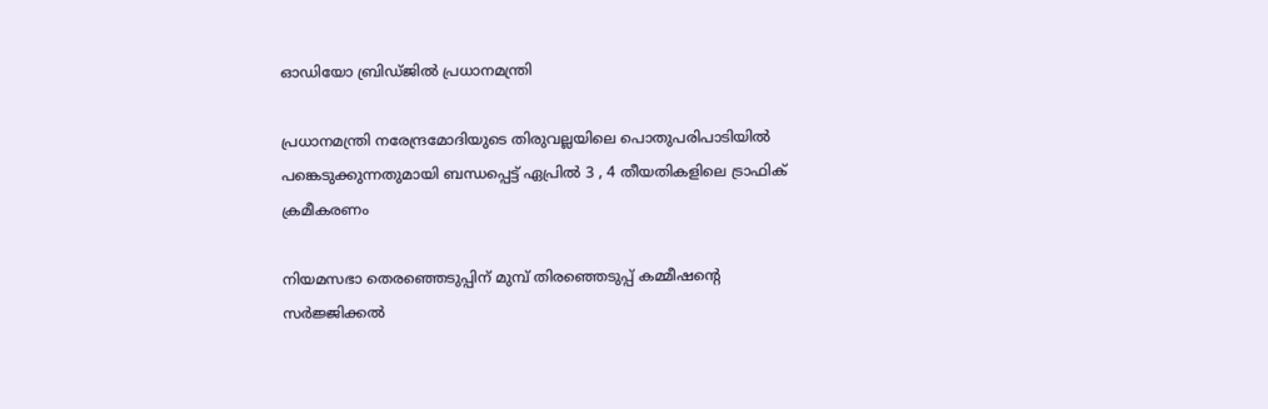ഓഡിയോ ബ്രിഡ്ജിൽ പ്രധാനമന്ത്രി

പ്രധാനമന്ത്രി നരേന്ദ്രമോദിയുടെ തിരുവല്ലയിലെ പൊതുപരിപാടിയില്‍ പങ്കെടുക്കുന്നതുമായി ബന്ധപ്പെട്ട് ഏപ്രില്‍ 3 , 4 തീയതികളിലെ ട്രാഫിക് ക്രമീകരണം

നിയമസഭാ തെരഞ്ഞെടുപ്പിന് മുമ്പ് തിരഞ്ഞെടുപ്പ് കമ്മീഷന്റെ സർജ്ജിക്കൽ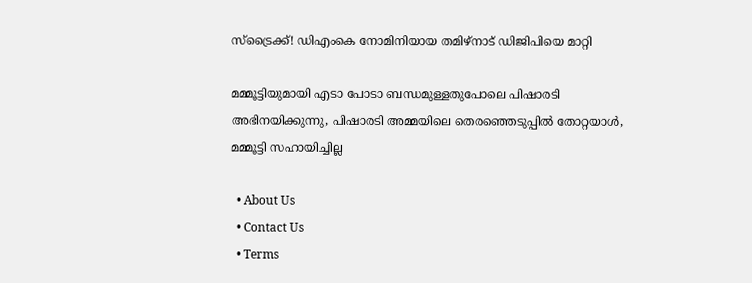സ്ട്രൈക്ക്! ഡിഎംകെ നോമിനിയായ തമിഴ്നാട് ഡിജിപിയെ മാറ്റി

മമ്മൂട്ടിയുമായി എടാ പോടാ ബന്ധമുള്ളതുപോലെ പിഷാരടി അഭിനയിക്കുന്നു, പിഷാരടി അമ്മയിലെ തെരഞ്ഞെടുപ്പില്‍ തോറ്റയാള്‍, മമ്മൂട്ടി സഹായിച്ചില്ല

  • About Us
  • Contact Us
  • Terms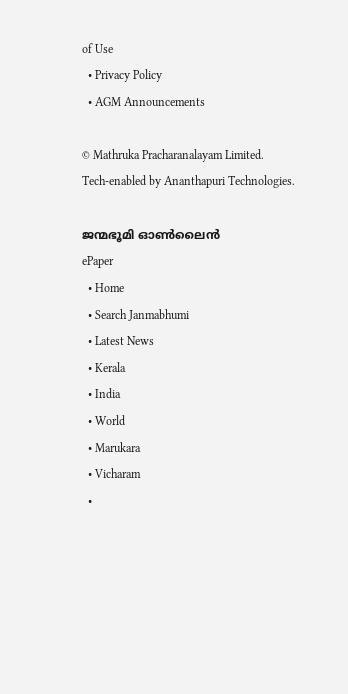of Use
  • Privacy Policy
  • AGM Announcements

© Mathruka Pracharanalayam Limited.
Tech-enabled by Ananthapuri Technologies.

ജന്മഭൂമി ഓണ്‍ലൈന്‍
ePaper
  • Home
  • Search Janmabhumi
  • Latest News
  • Kerala
  • India
  • World
  • Marukara
  • Vicharam
  •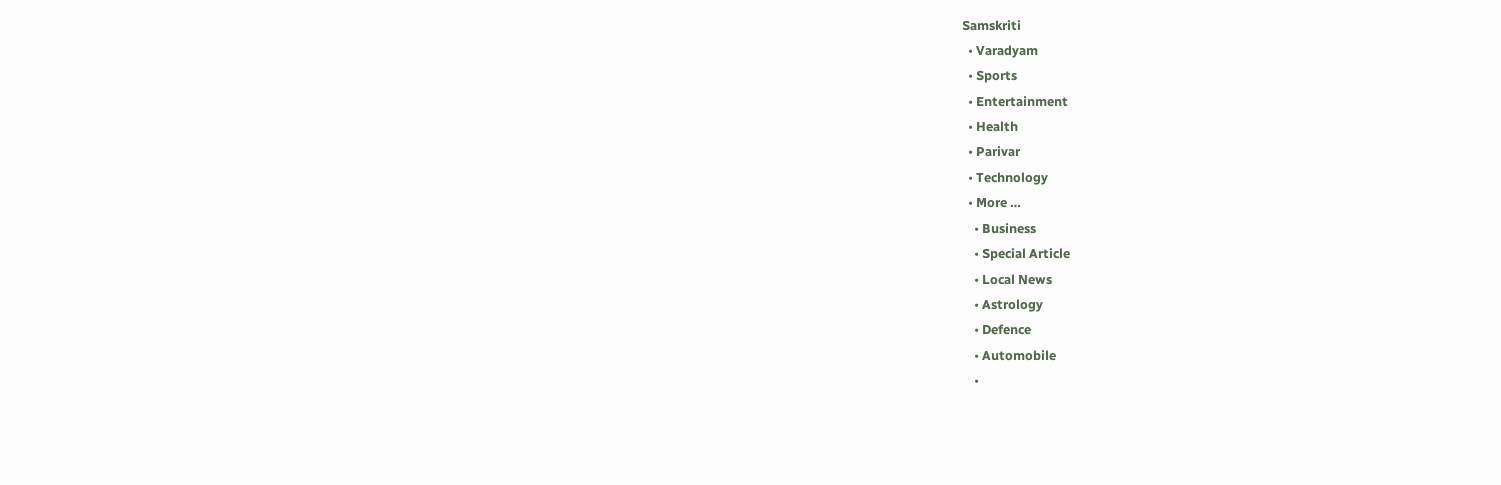Samskriti
  • Varadyam
  • Sports
  • Entertainment
  • Health
  • Parivar
  • Technology
  • More …
    • Business
    • Special Article
    • Local News
    • Astrology
    • Defence
    • Automobile
    •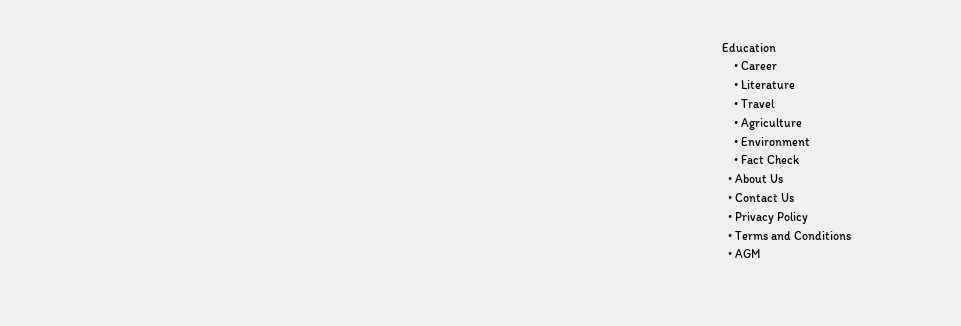Education
    • Career
    • Literature
    • Travel
    • Agriculture
    • Environment
    • Fact Check
  • About Us
  • Contact Us
  • Privacy Policy
  • Terms and Conditions
  • AGM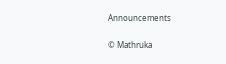Announcements

© Mathruka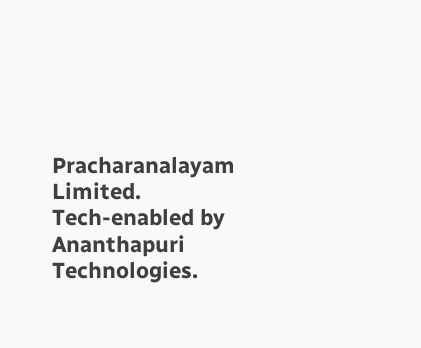Pracharanalayam Limited.
Tech-enabled by Ananthapuri Technologies.